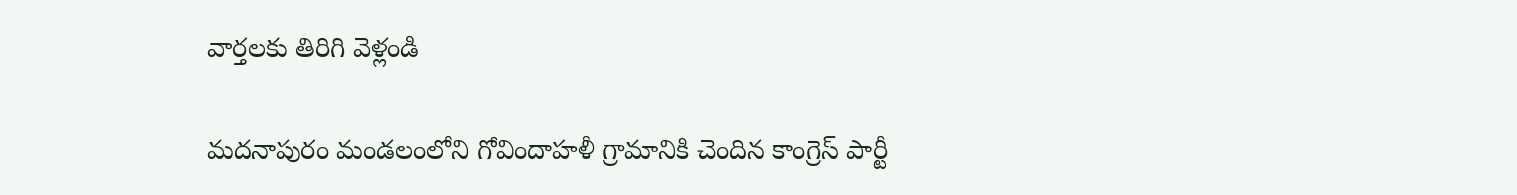వార్తలకు తిరిగి వెళ్లండి

మదనాపురం మండలంలోని గోవిందాహళీ గ్రామానికి చెందిన కాంగ్రెస్ పార్టీ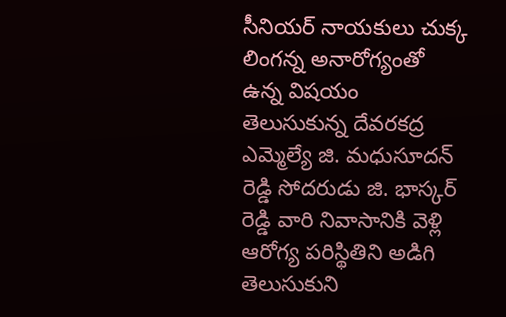సీనియర్ నాయకులు చుక్క లింగన్న అనారోగ్యంతో ఉన్న విషయం తెలుసుకున్న దేవరకద్ర ఎమ్మెల్యే జి. మధుసూదన్ రెడ్డి సోదరుడు జి. భాస్కర్ రెడ్డి వారి నివాసానికి వెళ్లి ఆరోగ్య పరిస్థితిని అడిగి తెలుసుకుని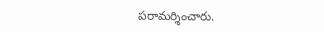పరామర్శించారు.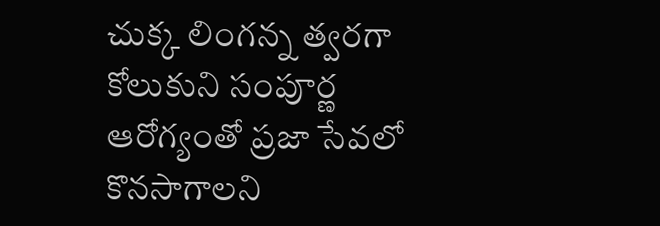చుక్క లింగన్న త్వరగా కోలుకుని సంపూర్ణ ఆరోగ్యంతో ప్రజా సేవలో కొనసాగాలని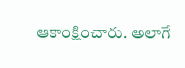ఆకాంక్షించారు. అలాగే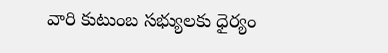వారి కుటుంబ సభ్యులకు ధైర్యం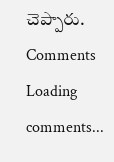చెప్పారు.
Comments
Loading comments...